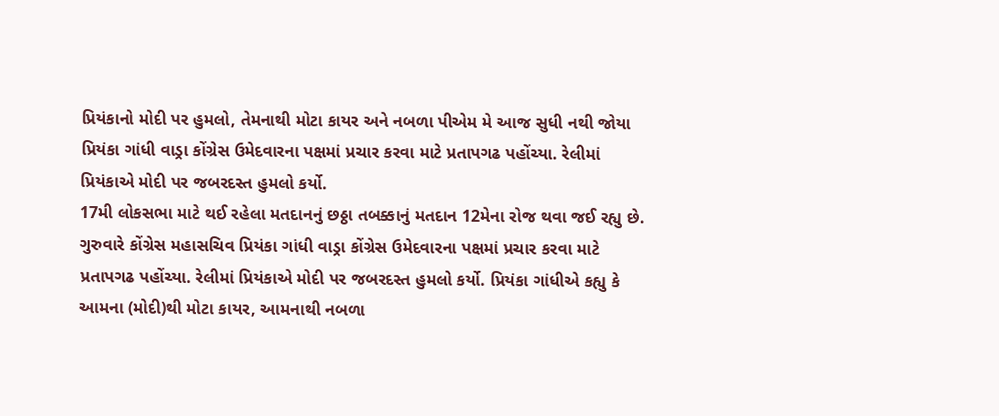પ્રિયંકાનો મોદી પર હુમલો, તેમનાથી મોટા કાયર અને નબળા પીએમ મે આજ સુધી નથી જોયા
પ્રિયંકા ગાંધી વાડ્રા કોંગ્રેસ ઉમેદવારના પક્ષમાં પ્રચાર કરવા માટે પ્રતાપગઢ પહોંચ્યા. રેલીમાં પ્રિયંકાએ મોદી પર જબરદસ્ત હુમલો કર્યો.
17મી લોકસભા માટે થઈ રહેલા મતદાનનું છઠ્ઠા તબક્કાનું મતદાન 12મેના રોજ થવા જઈ રહ્યુ છે. ગુરુવારે કોંગ્રેસ મહાસચિવ પ્રિયંકા ગાંધી વાડ્રા કોંગ્રેસ ઉમેદવારના પક્ષમાં પ્રચાર કરવા માટે પ્રતાપગઢ પહોંચ્યા. રેલીમાં પ્રિયંકાએ મોદી પર જબરદસ્ત હુમલો કર્યો. પ્રિયંકા ગાંધીએ કહ્યુ કે આમના (મોદી)થી મોટા કાયર, આમનાથી નબળા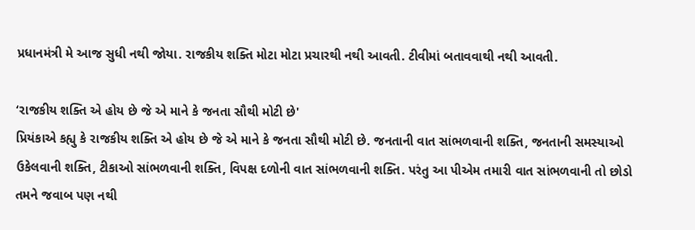પ્રધાનમંત્રી મે આજ સુધી નથી જોયા. રાજકીય શક્તિ મોટા મોટા પ્રચારથી નથી આવતી. ટીવીમાં બતાવવાથી નથી આવતી.

‘રાજકીય શક્તિ એ હોય છે જે એ માને કે જનતા સૌથી મોટી છે'
પ્રિયંકાએ કહ્યુ કે રાજકીય શક્તિ એ હોય છે જે એ માને કે જનતા સૌથી મોટી છે. જનતાની વાત સાંભળવાની શક્તિ, જનતાની સમસ્યાઓ ઉકેલવાની શક્તિ, ટીકાઓ સાંભળવાની શક્તિ, વિપક્ષ દળોની વાત સાંભળવાની શક્તિ. પરંતુ આ પીએમ તમારી વાત સાંભળવાની તો છોડો તમને જવાબ પણ નથી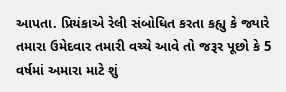આપતા. પ્રિયંકાએ રેલી સંબોધિત કરતા કહ્યુ કે જ્યારે તમારા ઉમેદવાર તમારી વચ્ચે આવે તો જરૂર પૂછો કે 5 વર્ષમાં અમારા માટે શું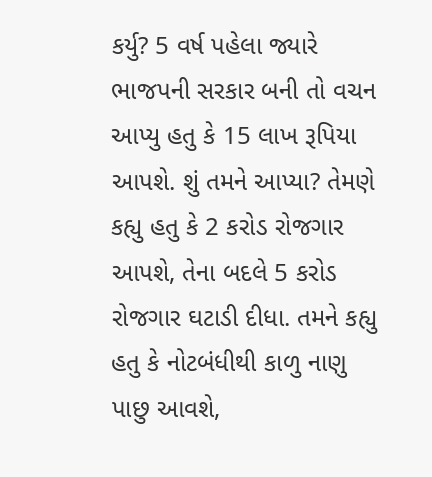કર્યુ? 5 વર્ષ પહેલા જ્યારે ભાજપની સરકાર બની તો વચન આપ્યુ હતુ કે 15 લાખ રૂપિયા આપશે. શું તમને આપ્યા? તેમણે કહ્યુ હતુ કે 2 કરોડ રોજગાર આપશે, તેના બદલે 5 કરોડ રોજગાર ઘટાડી દીધા. તમને કહ્યુ હતુ કે નોટબંધીથી કાળુ નાણુ પાછુ આવશે,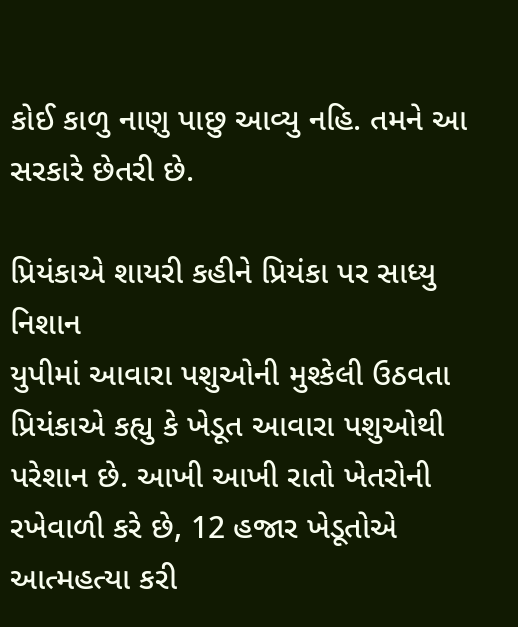કોઈ કાળુ નાણુ પાછુ આવ્યુ નહિ. તમને આ સરકારે છેતરી છે.

પ્રિયંકાએ શાયરી કહીને પ્રિયંકા પર સાધ્યુ નિશાન
યુપીમાં આવારા પશુઓની મુશ્કેલી ઉઠવતા પ્રિયંકાએ કહ્યુ કે ખેડૂત આવારા પશુઓથી પરેશાન છે. આખી આખી રાતો ખેતરોની રખેવાળી કરે છે, 12 હજાર ખેડૂતોએ આત્મહત્યા કરી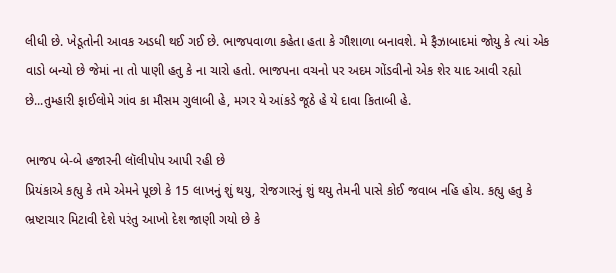લીધી છે. ખેડૂતોની આવક અડધી થઈ ગઈ છે. ભાજપવાળા કહેતા હતા કે ગૌશાળા બનાવશે. મે ફૈઝાબાદમાં જોયુ કે ત્યાં એક વાડો બન્યો છે જેમાં ના તો પાણી હતુ કે ના ચારો હતો. ભાજપના વચનો પર અદમ ગોંડવીનો એક શેર યાદ આવી રહ્યો છે...તુમ્હારી ફાઈલોમે ગાંવ કા મૌસમ ગુલાબી હે, મગર યે આંકડે જૂઠે હે યે દાવા કિતાબી હે.

ભાજપ બે-બે હજારની લૉલીપોપ આપી રહી છે
પ્રિયંકાએ કહ્યુ કે તમે એમને પૂછો કે 15 લાખનું શું થયુ, રોજગારનું શું થયુ તેમની પાસે કોઈ જવાબ નહિ હોય. કહ્યુ હતુ કે ભ્રષ્ટાચાર મિટાવી દેશે પરંતુ આખો દેશ જાણી ગયો છે કે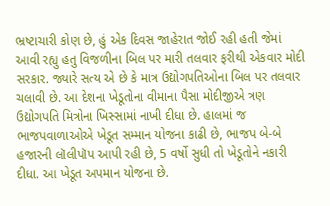ભ્રષ્ટાચારી કોણ છે, હું એક દિવસ જાહેરાત જોઈ રહી હતી જેમાં આવી રહ્યુ હતુ વિજળીના બિલ પર મારી તલવાર ફરીથી એકવાર મોદી સરકાર. જ્યારે સત્ય એ છે કે માત્ર ઉદ્યોગપતિઓના બિલ પર તલવાર ચલાવી છે. આ દેશના ખેડૂતોના વીમાના પૈસા મોદીજીએ ત્રણ ઉદ્યોગપતિ મિત્રોના ખિસ્સામાં નાખી દીધા છે. હાલમાં જ ભાજપવાળાઓએ ખેડૂત સમ્માન યોજના કાઢી છે, ભાજપ બે-બે હજારની લૉલીપૉપ આપી રહી છે, 5 વર્ષો સુધી તો ખેડૂતોને નકારી દીધા. આ ખેડૂત અપમાન યોજના છે.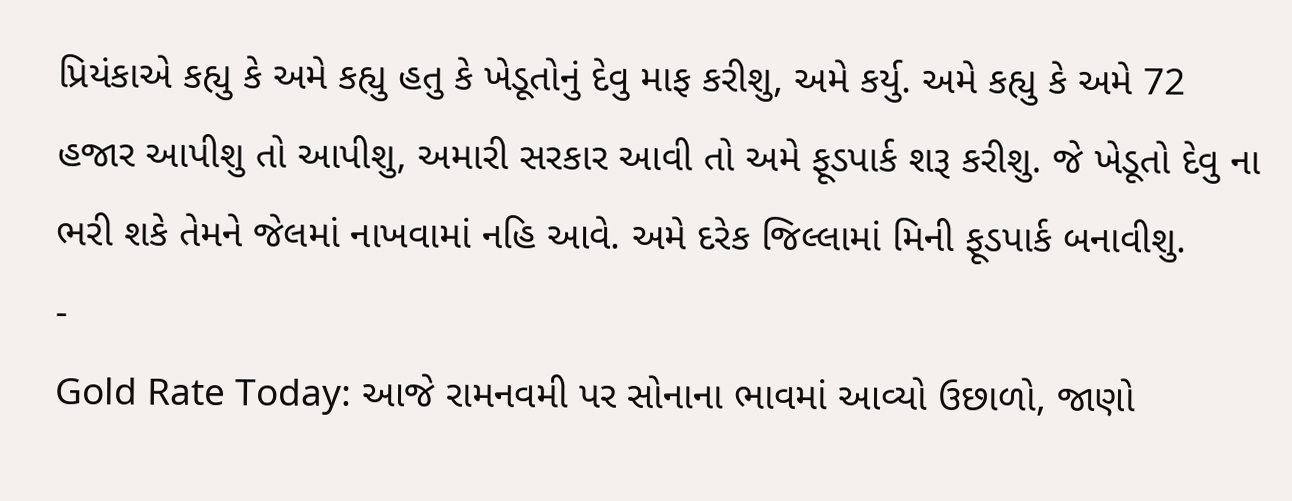પ્રિયંકાએ કહ્યુ કે અમે કહ્યુ હતુ કે ખેડૂતોનું દેવુ માફ કરીશુ, અમે કર્યુ. અમે કહ્યુ કે અમે 72 હજાર આપીશુ તો આપીશુ, અમારી સરકાર આવી તો અમે ફૂડપાર્ક શરૂ કરીશુ. જે ખેડૂતો દેવુ ના ભરી શકે તેમને જેલમાં નાખવામાં નહિ આવે. અમે દરેક જિલ્લામાં મિની ફૂડપાર્ક બનાવીશુ.
-
Gold Rate Today: આજે રામનવમી પર સોનાના ભાવમાં આવ્યો ઉછાળો, જાણો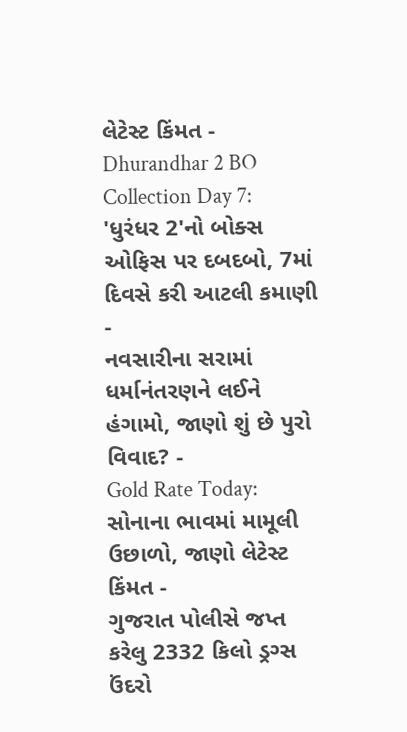લેટેસ્ટ કિંમત -
Dhurandhar 2 BO Collection Day 7: 'ધુરંધર 2'નો બોક્સ ઓફિસ પર દબદબો, 7માં દિવસે કરી આટલી કમાણી -
નવસારીના સરામાં ધર્માનંતરણને લઈને હંગામો, જાણો શું છે પુરો વિવાદ? -
Gold Rate Today: સોનાના ભાવમાં મામૂલી ઉછાળો, જાણો લેટેસ્ટ કિંમત -
ગુજરાત પોલીસે જપ્ત કરેલુ 2332 કિલો ડ્રગ્સ ઉંદરો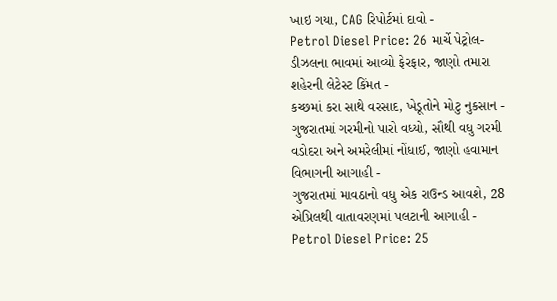ખાઇ ગયા, CAG રિપોર્ટમાં દાવો -
Petrol Diesel Price: 26 માર્ચે પેટ્રોલ-ડીઝલના ભાવમાં આવ્યો ફેરફાર, જાણો તમારા શહેરની લેટેસ્ટ કિંમત -
કચ્છમાં કરા સાથે વરસાદ, ખેડૂતોને મોટુ નુકસાન -
ગુજરાતમાં ગરમીનો પારો વધ્યો, સૌથી વધુ ગરમી વડોદરા અને અમરેલીમાં નોંધાઈ, જાણો હવામાન વિભાગની આગાહી -
ગુજરાતમાં માવઠાનો વધુ એક રાઉન્ડ આવશે, 28 એપ્રિલથી વાતાવરણમાં પલટાની આગાહી -
Petrol Diesel Price: 25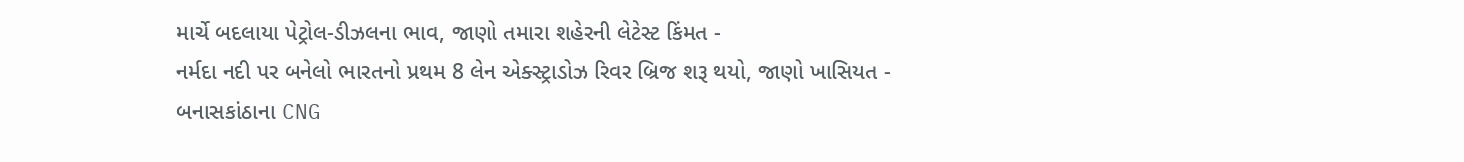માર્ચે બદલાયા પેટ્રોલ-ડીઝલના ભાવ, જાણો તમારા શહેરની લેટેસ્ટ કિંમત -
નર્મદા નદી પર બનેલો ભારતનો પ્રથમ 8 લેન એક્સ્ટ્રાડોઝ રિવર બ્રિજ શરૂ થયો, જાણો ખાસિયત -
બનાસકાંઠાના CNG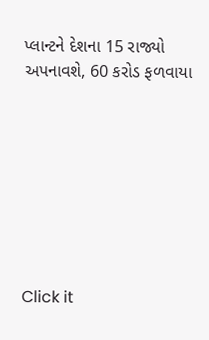પ્લાન્ટને દેશના 15 રાજ્યો અપનાવશે, 60 કરોડ ફળવાયા








Click it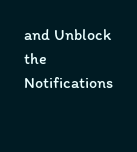and Unblock the Notifications